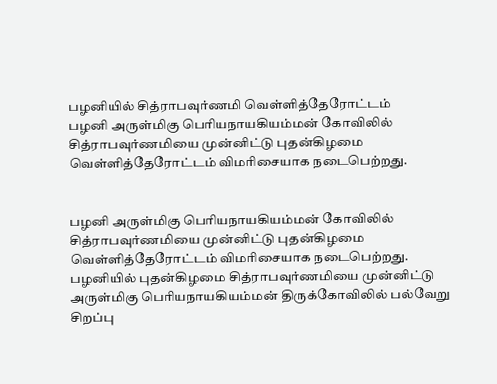பழனியில் சித்ராபவுர்ணமி வெள்ளித்தேரோட்டம்
பழனி அருள்மிகு பெரியநாயகியம்மன் கோவிலில் சித்ராபவுர்ணமியை முன்னிட்டு புதன்கிழமை வெள்ளித்தேரோட்டம் விமரிசையாக நடைபெற்றது.


பழனி அருள்மிகு பெரியநாயகியம்மன் கோவிலில் சித்ராபவுர்ணமியை முன்னிட்டு புதன்கிழமை வெள்ளித்தேரோட்டம் விமரிசையாக நடைபெற்றது.
பழனியில் புதன்கிழமை சித்ராபவுர்ணமியை முன்னிட்டு அருள்மிகு பெரியநாயகியம்மன் திருக்கோவிலில் பல்வேறு சிறப்பு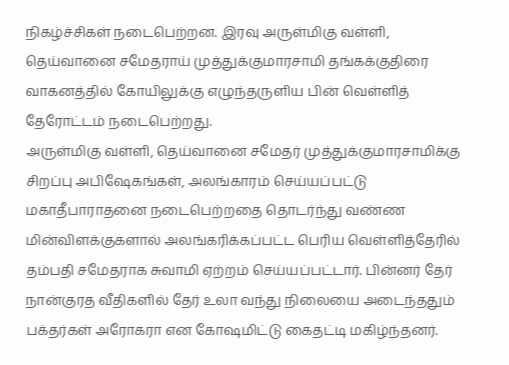நிகழ்ச்சிகள் நடைபெற்றன. இரவு அருள்மிகு வள்ளி, தெய்வானை சமேதராய் முத்துக்குமாரசாமி தங்கக்குதிரை வாகனத்தில் கோயிலுக்கு எழுந்தருளிய பின் வெள்ளித் தேரோட்டம் நடைபெற்றது.
அருள்மிகு வள்ளி, தெய்வானை சமேதர் முத்துக்குமாரசாமிக்கு சிறப்பு அபிஷேகங்கள், அலங்காரம் செய்யப்பட்டு மகாதீபாராதனை நடைபெற்றதை தொடர்ந்து வண்ண மின்விளக்குகளால் அலங்கரிக்கப்பட்ட பெரிய வெள்ளித்தேரில் தம்பதி சமேதராக சுவாமி ஏற்றம் செய்யப்பட்டார். பின்னர் தேர் நான்குரத வீதிகளில் தேர் உலா வந்து நிலையை அடைந்ததும் பக்தர்கள் அரோகரா என கோஷமிட்டு கைதட்டி மகிழ்ந்தனர்.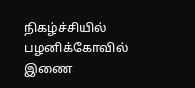நிகழ்ச்சியில் பழனிக்கோவில் இணை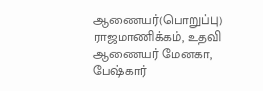ஆணையர்(பொறுப்பு) ராஜமாணிக்கம், உதவி ஆணையர் மேனகா, பேஷ்கார்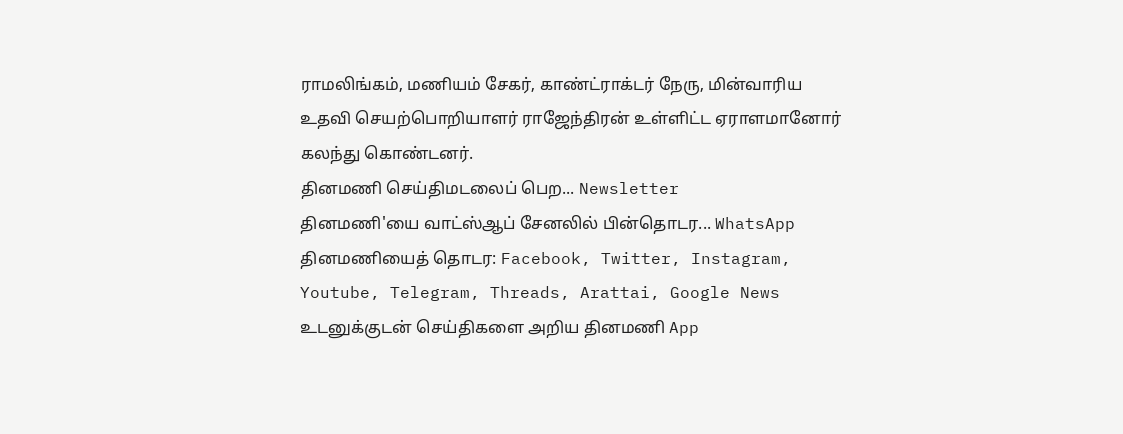ராமலிங்கம், மணியம் சேகர், காண்ட்ராக்டர் நேரு, மின்வாரிய உதவி செயற்பொறியாளர் ராஜேந்திரன் உள்ளிட்ட ஏராளமானோர் கலந்து கொண்டனர்.
தினமணி செய்திமடலைப் பெற... Newsletter
தினமணி'யை வாட்ஸ்ஆப் சேனலில் பின்தொடர... WhatsApp
தினமணியைத் தொடர: Facebook, Twitter, Instagram, Youtube, Telegram, Threads, Arattai, Google News
உடனுக்குடன் செய்திகளை அறிய தினமணி App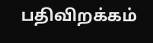பதிவிறக்கம்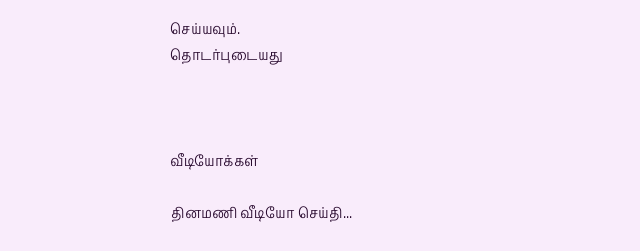செய்யவும்.
தொடர்புடையது



வீடியோக்கள்

தினமணி வீடியோ செய்தி...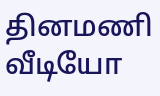தினமணி வீடியோ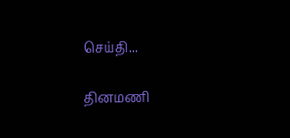செய்தி...

தினமணி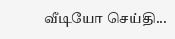வீடியோ செய்தி...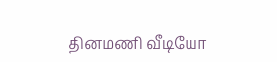தினமணி வீடியோ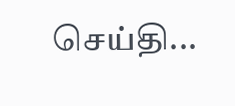செய்தி...